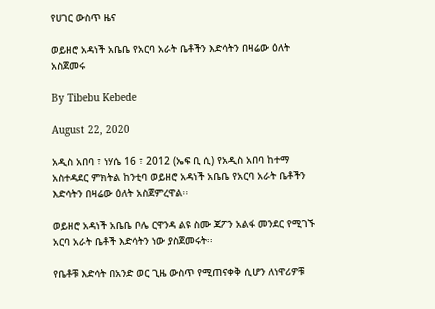የሀገር ውስጥ ዜና

ወይዘሮ አዳነች አቤቤ የአርባ አራት ቤቶችን እድሳትን በዛሬው ዕለት አስጀመሩ

By Tibebu Kebede

August 22, 2020

አዲስ አበባ ፣ ነሃሴ 16 ፣ 2012 (ኤፍ ቢ ሲ) የአዲስ አበባ ከተማ አስተዳደር ምክትል ከንቲባ ወይዘሮ አዳነች አቤቤ የአርባ አራት ቤቶችን እድሳትን በዛሬው ዕለት አስጀምረዋል፡፡

ወይዘሮ አዳነች አቤቤ ቦሌ ርዋንዳ ልዩ ስሙ ጃፖን አልፋ መንደር የሚገኙ አርባ አራት ቤቶች እድሳትን ነው ያስጀመሩት፡፡

የቤቶቹ እድሳት በአንድ ወር ጊዜ ውስጥ የሚጠናቀቅ ሲሆን ለነዋሪዎቹ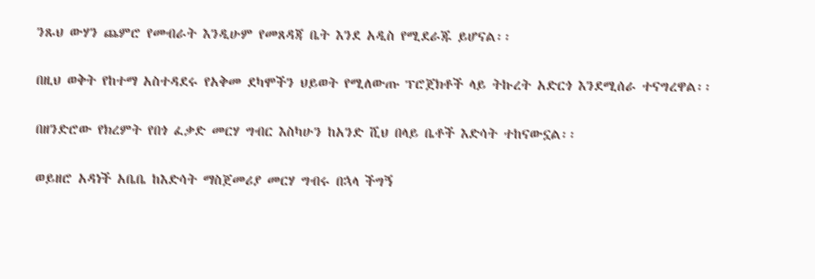ንጹህ ውሃን ጨምሮ የመብራት እንዲሁም የመጸዳጃ ቤት እንደ አዲስ የሚደራጁ ይሆናል፡፡

በዚህ ወቅት የከተማ አስተዳደሩ የአቅመ ደካሞችን ህይወት የሚለውጡ ፕሮጀክቶች ላይ ትኩረት አድርጎ እንደሚሰራ ተናግረዋል፡፡

በዘንድሮው የክረምት የበጎ ፈቃድ መርሃ ግብር እስካሁን ከአንድ ሺህ በላይ ቤቶች እድሳት ተከናውኗል፡፡

ወይዘሮ አዳነች አቤቤ ከእድሳት ማስጀመሪያ መርሃ ግብሩ በኋላ ችግኝ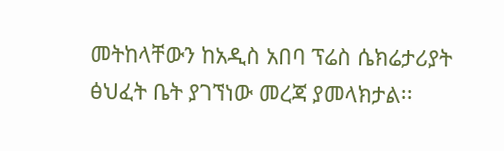መትከላቸውን ከአዲስ አበባ ፕሬስ ሴክሬታሪያት ፅህፈት ቤት ያገኘነው መረጃ ያመላክታል፡፡